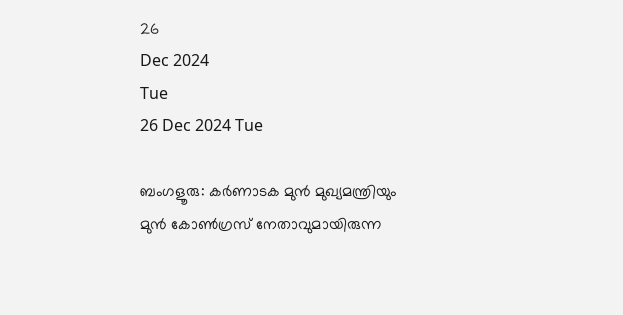26
Dec 2024
Tue
26 Dec 2024 Tue

ബംഗളൂരു: കര്‍ണാടക മുന്‍ മുഖ്യമന്ത്രിയും മുന്‍ കോണ്‍ഗ്രസ് നേതാവുമായിരുന്ന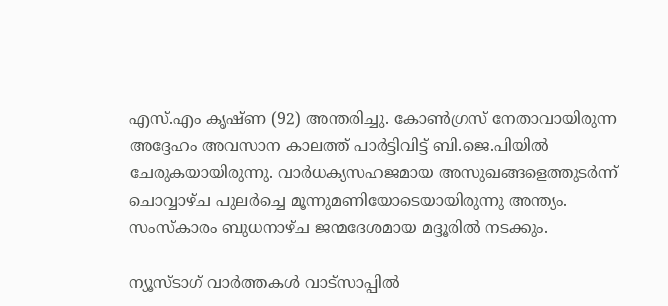എസ്.എം കൃഷ്ണ (92) അന്തരിച്ചു. കോണ്‍ഗ്രസ് നേതാവായിരുന്ന അദ്ദേഹം അവസാന കാലത്ത് പാര്‍ട്ടിവിട്ട് ബി.ജെ.പിയില്‍ ചേരുകയായിരുന്നു. വാര്‍ധക്യസഹജമായ അസുഖങ്ങളെത്തുടര്‍ന്ന് ചൊവ്വാഴ്ച പുലര്‍ച്ചെ മൂന്നുമണിയോടെയായിരുന്നു അന്ത്യം. സംസ്‌കാരം ബുധനാഴ്ച ജന്മദേശമായ മദ്ദൂരില്‍ നടക്കും.

ന്യൂസ്ടാഗ് വാര്‍ത്തകള്‍ വാട്‌സാപ്പില്‍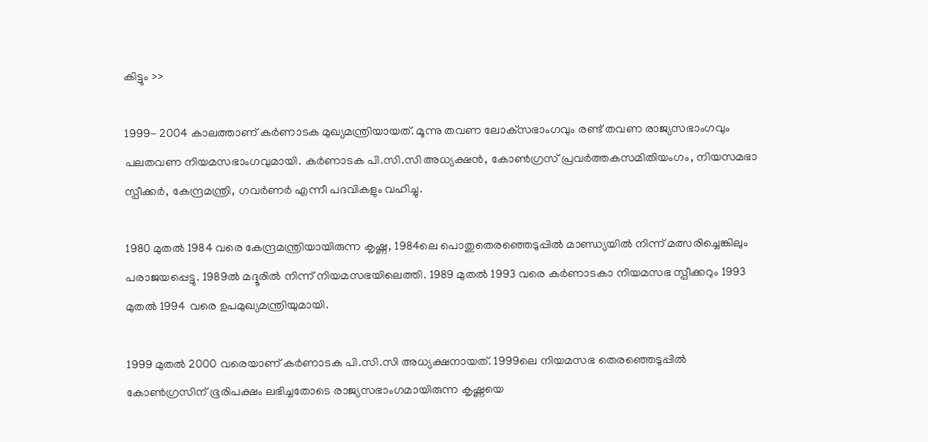കിട്ടും >>

1999- 2004 കാലത്താണ് കര്‍ണാടക മുഖ്യമന്ത്രിയായത്. മൂന്നു തവണ ലോക്‌സഭാംഗവും രണ്ട് തവണ രാജ്യസഭാംഗവും പലതവണ നിയമസഭാംഗവുമായി. കര്‍ണാടക പി.സി.സി അധ്യക്ഷന്‍, കോണ്‍ഗ്രസ് പ്രവര്‍ത്തകസമിതിയംഗം, നിയസമഭാ സ്പീക്കര്‍, കേന്ദ്രമന്ത്രി, ഗവര്‍ണര്‍ എന്നീ പദവികളും വഹിച്ചു.

1980 മുതല്‍ 1984 വരെ കേന്ദ്രമന്ത്രിയായിരുന്ന കൃഷ്ണ, 1984ലെ പൊതുതെരഞ്ഞെടുപ്പില്‍ മാണ്ഡ്യയില്‍ നിന്ന് മത്സരിച്ചെങ്കിലും പരാജയപ്പെട്ടു. 1989ല്‍ മദ്ദൂരില്‍ നിന്ന് നിയമസഭയിലെത്തി. 1989 മുതല്‍ 1993 വരെ കര്‍ണാടകാ നിയമസഭ സ്പീക്കറും 1993 മുതല്‍ 1994 വരെ ഉപമുഖ്യമന്ത്രിയുമായി.

1999 മുതല്‍ 2000 വരെയാണ് കര്‍ണാടക പി.സി.സി അധ്യക്ഷനായത്. 1999ലെ നിയമസഭ തെരഞ്ഞെടുപ്പില്‍ കോണ്‍ഗ്രസിന് ഭൂരിപക്ഷം ലഭിച്ചതോടെ രാജ്യസഭാംഗമായിരുന്ന കൃഷ്ണയെ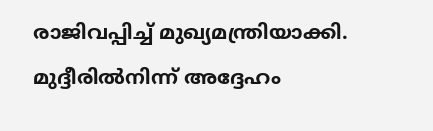രാജിവപ്പിച്ച് മുഖ്യമന്ത്രിയാക്കി. മുദ്ദീരില്‍നിന്ന് അദ്ദേഹം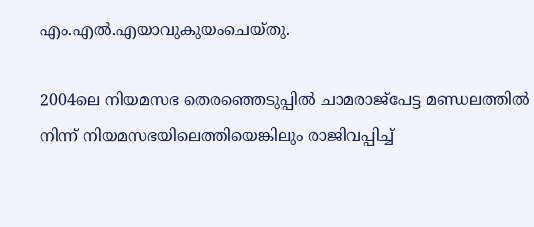എം.എല്‍.എയാവുകുയംചെയ്തു.

2004ലെ നിയമസഭ തെരഞ്ഞെടുപ്പില്‍ ചാമരാജ്‌പേട്ട മണ്ഡലത്തില്‍ നിന്ന് നിയമസഭയിലെത്തിയെങ്കിലും രാജിവപ്പിച്ച്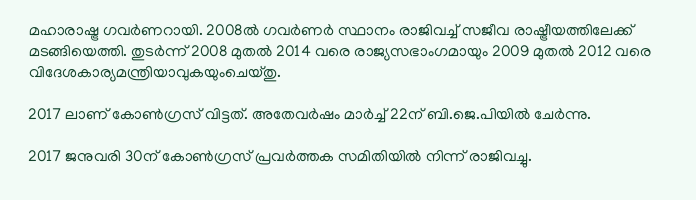മഹാരാഷ്ട്ര ഗവര്‍ണറായി. 2008ല്‍ ഗവര്‍ണര്‍ സ്ഥാനം രാജിവച്ച് സജീവ രാഷ്ട്രീയത്തിലേക്ക് മടങ്ങിയെത്തി. തുടര്‍ന്ന് 2008 മുതല്‍ 2014 വരെ രാജ്യസഭാംഗമായും 2009 മുതല്‍ 2012 വരെ വിദേശകാര്യമന്ത്രിയാവുകയുംചെയ്തു.

2017 ലാണ് കോണ്‍ഗ്രസ് വിട്ടത്. അതേവര്‍ഷം മാര്‍ച്ച് 22ന് ബി.ജെ.പിയില്‍ ചേര്‍ന്നു.

2017 ജനുവരി 30ന് കോണ്‍ഗ്രസ് പ്രവര്‍ത്തക സമിതിയില്‍ നിന്ന് രാജിവച്ചു.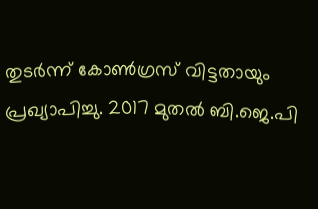തുടര്‍ന്ന് കോണ്‍ഗ്രസ് വിട്ടതായും പ്രഖ്യാപിച്ചു. 2017 മുതല്‍ ബി.ജെ.പി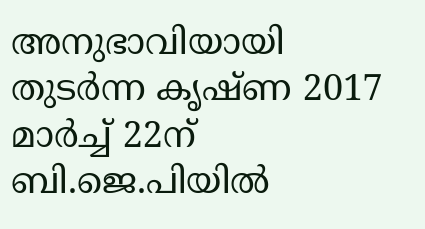അനുഭാവിയായി തുടര്‍ന്ന കൃഷ്ണ 2017 മാര്‍ച്ച് 22ന് ബി.ജെ.പിയില്‍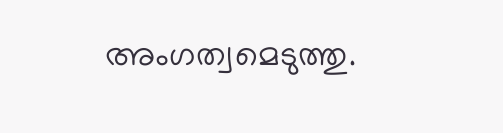അംഗത്വമെടുത്തു.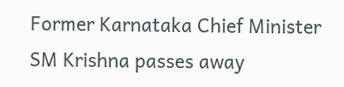Former Karnataka Chief Minister SM Krishna passes away